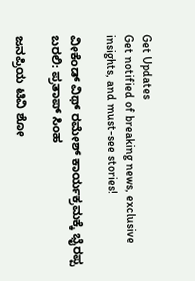Get Updates
Get notified of breaking news, exclusive insights, and must-see stories!

ವೀಕೆಂಡ್ ವಿಥ್ ರಮೇಶ್ ಕಾರ್ಯಕ್ರಮಕ್ಕೆ ಭೈರಪ್ಪ ಬರಲಿ: ಪ್ರತಾಪ್ ಸಿಂಹ

ಜನಪ್ರಿಯ ಟಿವಿ ಶೋ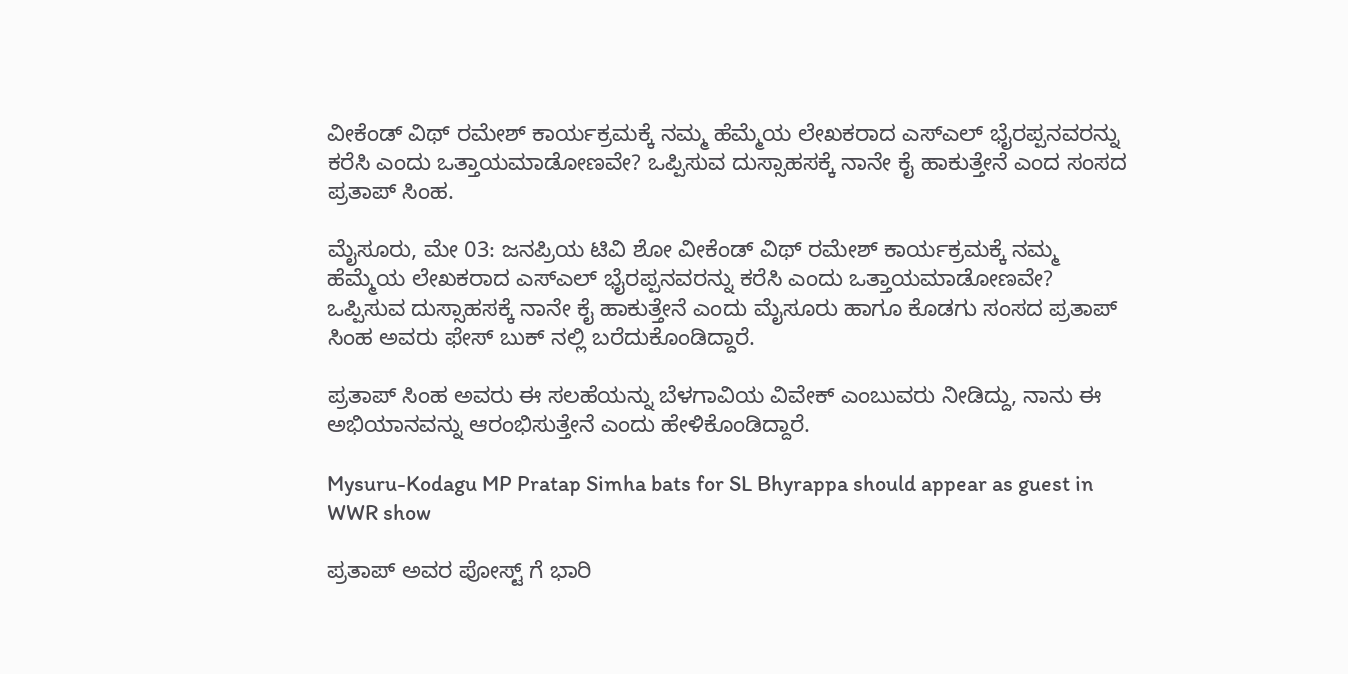ವೀಕೆಂಡ್ ವಿಥ್ ರಮೇಶ್ ಕಾರ್ಯಕ್ರಮಕ್ಕೆ ನಮ್ಮ ಹೆಮ್ಮೆಯ ಲೇಖಕರಾದ ಎಸ್ಎಲ್ ಭೈರಪ್ಪನವರನ್ನು ಕರೆಸಿ ಎಂದು ಒತ್ತಾಯಮಾಡೋಣವೇ? ಒಪ್ಪಿಸುವ ದುಸ್ಸಾಹಸಕ್ಕೆ ನಾನೇ ಕೈ ಹಾಕುತ್ತೇನೆ ಎಂದ ಸಂಸದ ಪ್ರತಾಪ್ ಸಿಂಹ.

ಮೈಸೂರು, ಮೇ 03: ಜನಪ್ರಿಯ ಟಿವಿ ಶೋ ವೀಕೆಂಡ್ ವಿಥ್ ರಮೇಶ್ ಕಾರ್ಯಕ್ರಮಕ್ಕೆ ನಮ್ಮ ಹೆಮ್ಮೆಯ ಲೇಖಕರಾದ ಎಸ್ಎಲ್ ಭೈರಪ್ಪನವರನ್ನು ಕರೆಸಿ ಎಂದು ಒತ್ತಾಯಮಾಡೋಣವೇ? ಒಪ್ಪಿಸುವ ದುಸ್ಸಾಹಸಕ್ಕೆ ನಾನೇ ಕೈ ಹಾಕುತ್ತೇನೆ ಎಂದು ಮೈಸೂರು ಹಾಗೂ ಕೊಡಗು ಸಂಸದ ಪ್ರತಾಪ್ ಸಿಂಹ ಅವರು ಫೇಸ್ ಬುಕ್ ನಲ್ಲಿ ಬರೆದುಕೊಂಡಿದ್ದಾರೆ.

ಪ್ರತಾಪ್ ಸಿಂಹ ಅವರು ಈ ಸಲಹೆಯನ್ನು ಬೆಳಗಾವಿಯ ವಿವೇಕ್ ಎಂಬುವರು ನೀಡಿದ್ದು, ನಾನು ಈ ಅಭಿಯಾನವನ್ನು ಆರಂಭಿಸುತ್ತೇನೆ ಎಂದು ಹೇಳಿಕೊಂಡಿದ್ದಾರೆ.

Mysuru-Kodagu MP Pratap Simha bats for SL Bhyrappa should appear as guest in WWR show

ಪ್ರತಾಪ್ ಅವರ ಪೋಸ್ಟ್ ಗೆ ಭಾರಿ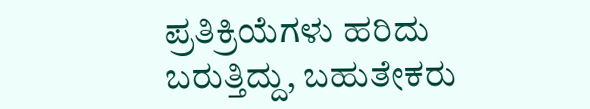ಪ್ರತಿಕ್ರಿಯೆಗಳು ಹರಿದು ಬರುತ್ತಿದ್ದು, ಬಹುತೇಕರು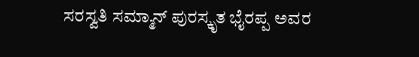ಸರಸ್ವತಿ ಸಮ್ಮಾನ್ ಪುರಸ್ಕೃತ ಭೈರಪ್ಪ ಅವರ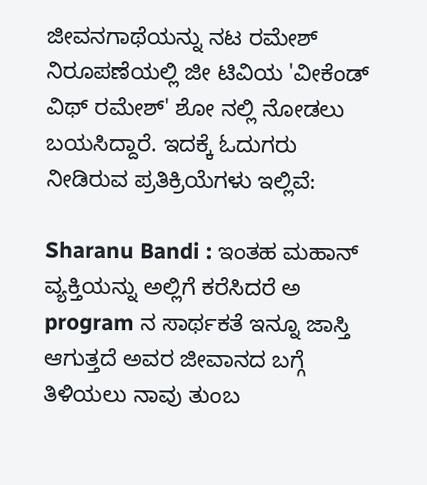ಜೀವನಗಾಥೆಯನ್ನು ನಟ ರಮೇಶ್ ನಿರೂಪಣೆಯಲ್ಲಿ ಜೀ ಟಿವಿಯ 'ವೀಕೆಂಡ್ ವಿಥ್ ರಮೇಶ್' ಶೋ ನಲ್ಲಿ ನೋಡಲು ಬಯಸಿದ್ದಾರೆ. ಇದಕ್ಕೆ ಓದುಗರು ನೀಡಿರುವ ಪ್ರತಿಕ್ರಿಯೆಗಳು ಇಲ್ಲಿವೆ:

Sharanu Bandi : ಇಂತಹ ಮಹಾನ್ ವ್ಯಕ್ತಿಯನ್ನು ಅಲ್ಲಿಗೆ ಕರೆಸಿದರೆ ಅ program ನ ಸಾರ್ಥಕತೆ ಇನ್ನೂ ಜಾಸ್ತಿ ಆಗುತ್ತದೆ ಅವರ ಜೀವಾನದ ಬಗ್ಗೆ ತಿಳಿಯಲು ನಾವು ತುಂಬ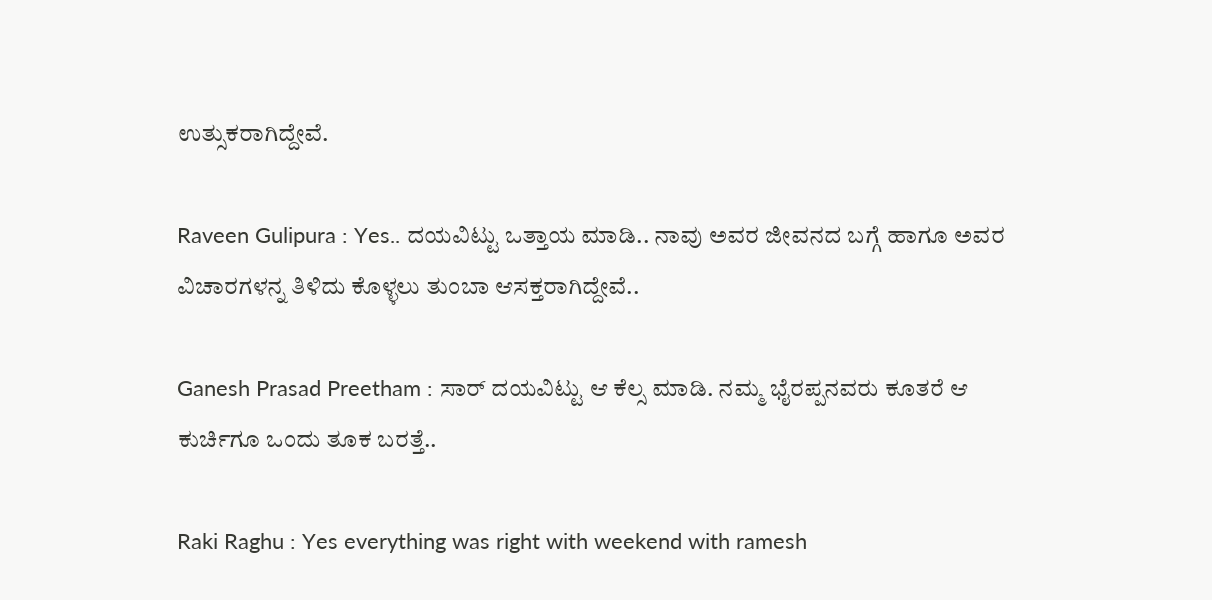ಉತ್ಸುಕರಾಗಿದ್ದೇವೆ.

Raveen Gulipura : Yes.. ದಯವಿಟ್ಟು ಒತ್ತಾಯ ಮಾಡಿ.. ನಾವು ಅವರ ಜೀವನದ ಬಗ್ಗೆ ಹಾಗೂ ಅವರ ವಿಚಾರಗಳನ್ನ ತಿಳಿದು ಕೊಳ್ಳಲು ತುಂಬಾ ಆಸಕ್ತರಾಗಿದ್ದೇವೆ..

Ganesh Prasad Preetham : ಸಾರ್ ದಯವಿಟ್ಟು ಆ ಕೆಲ್ಸ ಮಾಡಿ. ನಮ್ಮ ಭೈರಪ್ಪನವರು ಕೂತರೆ ಆ ಕುರ್ಚಿಗೂ ಒಂದು ತೂಕ ಬರತ್ತೆ..

Raki Raghu : Yes everything was right with weekend with ramesh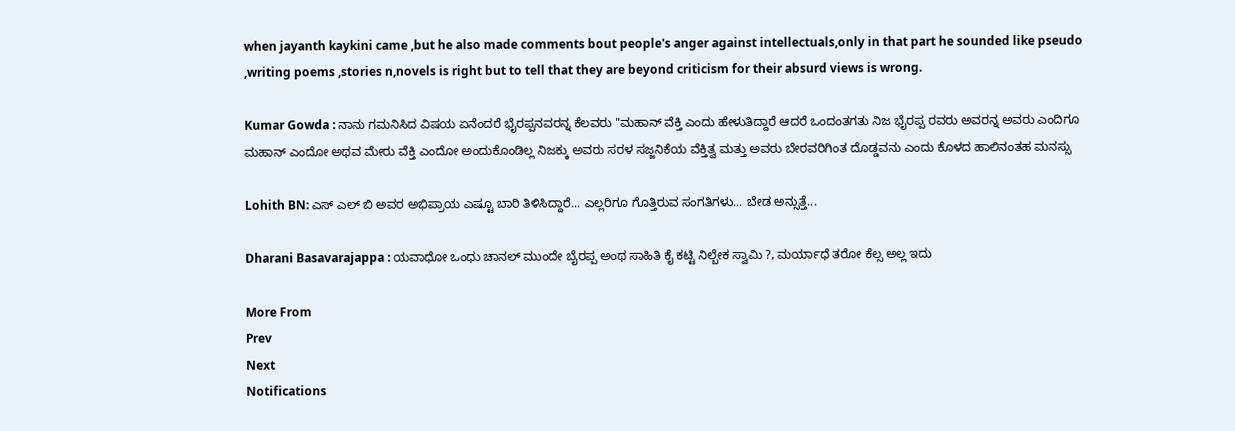when jayanth kaykini came ,but he also made comments bout people's anger against intellectuals,only in that part he sounded like pseudo ,writing poems ,stories n,novels is right but to tell that they are beyond criticism for their absurd views is wrong.

Kumar Gowda : ನಾನು ಗಮನಿಸಿದ ವಿಷಯ ಏನೆಂದರೆ ಭೈರಪ್ಪನವರನ್ನ ಕೆಲವರು "ಮಹಾನ್ ವೆಕ್ತಿ ಎಂದು ಹೇಳುತಿದ್ದಾರೆ ಆದರೆ ಒಂದಂತಗತು ನಿಜ ಭೈರಪ್ಪ ರವರು ಅವರನ್ನ ಅವರು ಎಂದಿಗೂ ಮಹಾನ್ ಎಂದೋ ಅಥವ ಮೇರು ವೆಕ್ತಿ ಎಂದೋ ಅಂದುಕೊಂಡಿಲ್ಲ ನಿಜಕ್ಕು ಅವರು ಸರಳ ಸಜ್ಜನಿಕೆಯ ವೆಕ್ತಿತ್ವ ಮತ್ತು ಅವರು ಬೇರವರಿಗಿಂತ ದೊಡ್ಡವನು ಎಂದು ಕೊಳದ ಹಾಲಿನಂತಹ ಮನಸ್ಸು

Lohith BN: ಎಸ್ ಎಲ್ ಬಿ ಅವರ ಅಭಿಪ್ರಾಯ ಎಷ್ಟೂ ಬಾರಿ ತಿಳಿಸಿದ್ದಾರೆ... ಎಲ್ಲರಿಗೂ ಗೊತ್ತಿರುವ ಸಂಗತಿಗಳು... ಬೇಡ ಅನ್ಸುತ್ತೆ...

Dharani Basavarajappa : ಯವಾಧೋ ಒಂಧು ಚಾನಲ್ ಮುಂದೇ ಬೈರಪ್ಪ ಅಂಥ ಸಾಹಿತಿ ಕೈ ಕಟ್ಟಿ ನಿಲ್ಬೇಕ ಸ್ವಾಮಿ ?, ಮರ್ಯಾಧೆ ತರೋ ಕೆಲ್ಸ ಅಲ್ಲ ಇದು

More From
Prev
Next
Notifications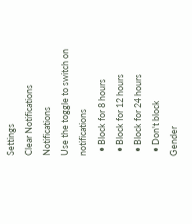Settings
Clear Notifications
Notifications
Use the toggle to switch on notifications
  • Block for 8 hours
  • Block for 12 hours
  • Block for 24 hours
  • Don't block
Gender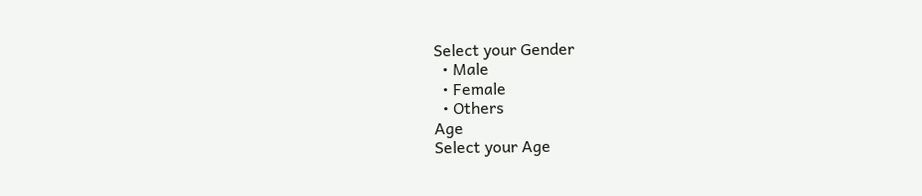Select your Gender
  • Male
  • Female
  • Others
Age
Select your Age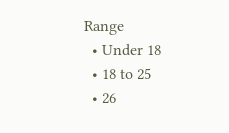Range
  • Under 18
  • 18 to 25
  • 26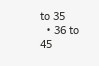to 35
  • 36 to 45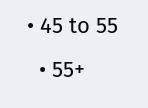• 45 to 55
  • 55+